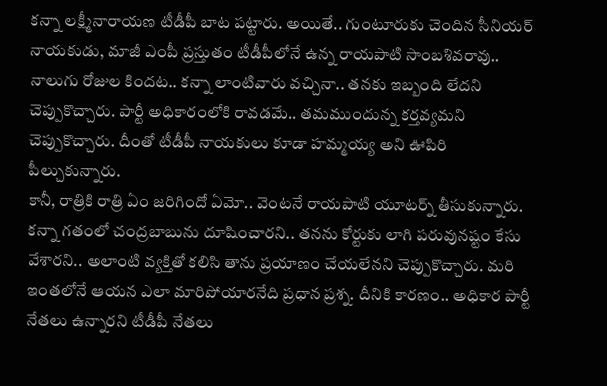కన్నా లక్ష్మీనారాయణ టీడీపీ బాట పట్టారు. అయితే.. గుంటూరుకు చెందిన సీనియర్ నాయకుడు, మాజీ ఎంపీ ప్రస్తుతం టీడీపీలోనే ఉన్న రాయపాటి సాంబశివరావు.. నాలుగు రోజుల కిందట.. కన్నా లాంటివారు వచ్చినా.. తనకు ఇబ్బంది లేదని చెప్పుకొచ్చారు. పార్టీ అధికారంలోకి రావడమే.. తమముందున్న కర్తవ్యమని చెప్పుకొచ్చారు. దీంతో టీడీపీ నాయకులు కూడా హమ్మయ్య అని ఊపిరి పీల్చుకున్నారు.
కానీ, రాత్రికి రాత్రి ఏం జరిగిందో ఏమో.. వెంటనే రాయపాటి యూటర్న్ తీసుకున్నారు. కన్నా గతంలో చంద్రబాబును దూషించారని.. తనను కోర్టుకు లాగి పరువునష్టం కేసు వేశారని.. అలాంటి వ్యక్తితో కలిసి తాను ప్రయాణం చేయలేనని చెప్పుకొచ్చారు. మరి ఇంతలోనే ఆయన ఎలా మారిపోయారనేది ప్రధాన ప్రశ్న. దీనికి కారణం.. అధికార పార్టీ నేతలు ఉన్నారని టీడీపీ నేతలు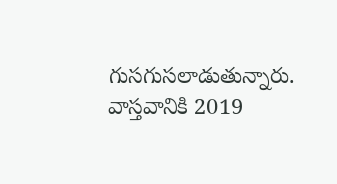గుసగుసలాడుతున్నారు.
వాస్తవానికి 2019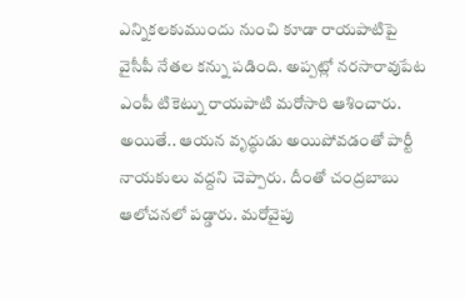ఎన్నికలకుముందు నుంచి కూడా రాయపాటిపై వైసీపీ నేతల కన్ను పడింది. అప్పట్లో నరసారావుపేట ఎంపీ టికెట్ను రాయపాటి మరోసారి ఆశించారు. అయితే.. ఆయన వృద్ధుడు అయిపోవడంతో పార్టీ నాయకులు వద్దని చెప్పారు. దీంతో చంద్రబాబు ఆలోచనలో పడ్డారు. మరోవైపు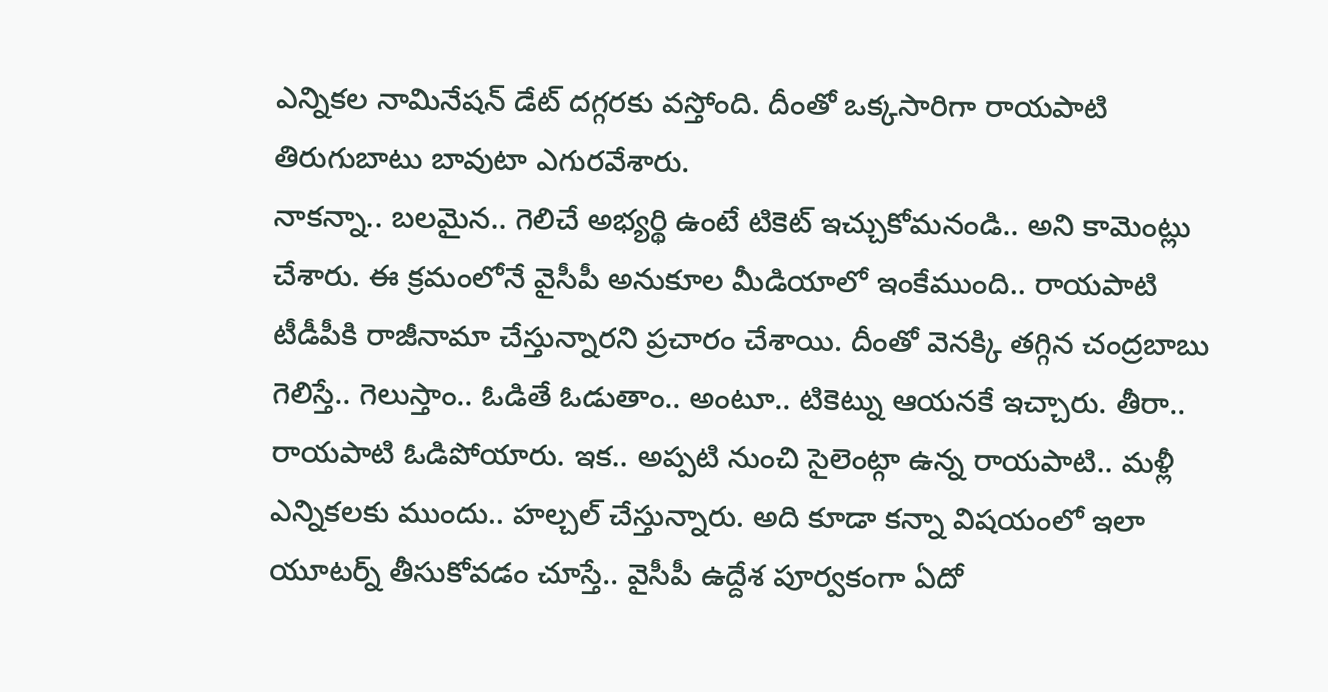ఎన్నికల నామినేషన్ డేట్ దగ్గరకు వస్తోంది. దీంతో ఒక్కసారిగా రాయపాటి తిరుగుబాటు బావుటా ఎగురవేశారు.
నాకన్నా.. బలమైన.. గెలిచే అభ్యర్థి ఉంటే టికెట్ ఇచ్చుకోమనండి.. అని కామెంట్లు చేశారు. ఈ క్రమంలోనే వైసీపీ అనుకూల మీడియాలో ఇంకేముంది.. రాయపాటి టీడీపీకి రాజీనామా చేస్తున్నారని ప్రచారం చేశాయి. దీంతో వెనక్కి తగ్గిన చంద్రబాబు గెలిస్తే.. గెలుస్తాం.. ఓడితే ఓడుతాం.. అంటూ.. టికెట్ను ఆయనకే ఇచ్చారు. తీరా.. రాయపాటి ఓడిపోయారు. ఇక.. అప్పటి నుంచి సైలెంట్గా ఉన్న రాయపాటి.. మళ్లీ ఎన్నికలకు ముందు.. హల్చల్ చేస్తున్నారు. అది కూడా కన్నా విషయంలో ఇలా యూటర్న్ తీసుకోవడం చూస్తే.. వైసీపీ ఉద్దేశ పూర్వకంగా ఏదో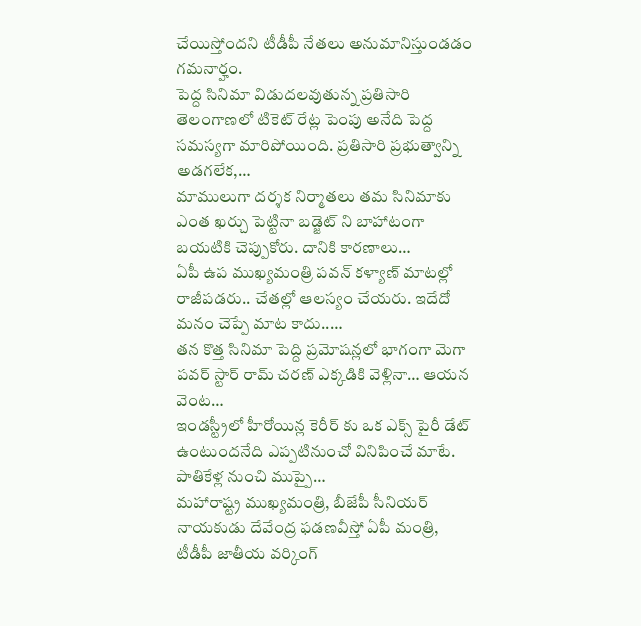చేయిస్తోందని టీడీపీ నేతలు అనుమానిస్తుండడం గమనార్హం.
పెద్ద సినిమా విడుదలవుతున్న ప్రతిసారి తెలంగాణలో టికెట్ రేట్ల పెంపు అనేది పెద్ద సమస్యగా మారిపోయింది. ప్రతిసారి ప్రభుత్వాన్ని అడగలేక,…
మాములుగా దర్శక నిర్మాతలు తమ సినిమాకు ఎంత ఖర్చు పెట్టినా బడ్జెట్ ని బాహాటంగా బయటికి చెప్పుకోరు. దానికి కారణాలు…
ఏపీ ఉప ముఖ్యమంత్రి పవన్ కళ్యాణ్ మాటల్లో రాజీపడరు.. చేతల్లో ఆలస్యం చేయరు. ఇదేదో మనం చెప్పే మాట కాదు..…
తన కొత్త సినిమా పెద్ది ప్రమోషన్లలో భాగంగా మెగా పవర్ స్టార్ రామ్ చరణ్ ఎక్కడికి వెళ్లినా… ఆయన వెంట…
ఇండస్ట్రీలో హీరోయిన్ల కెరీర్ కు ఒక ఎక్స్ పైరీ డేట్ ఉంటుందనేది ఎప్పటినుంచో వినిపించే మాటే. పాతికేళ్ల నుంచి ముప్పై…
మహారాష్ట్ర ముఖ్యమంత్రి, బీజేపీ సీనియర్ నాయకుడు దేవేంద్ర ఫడణవీస్తో ఏపీ మంత్రి, టీడీపీ జాతీయ వర్కింగ్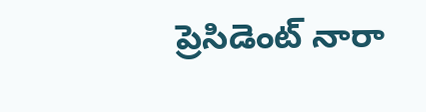ప్రెసిడెంట్ నారా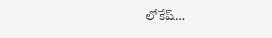లోకేష్…